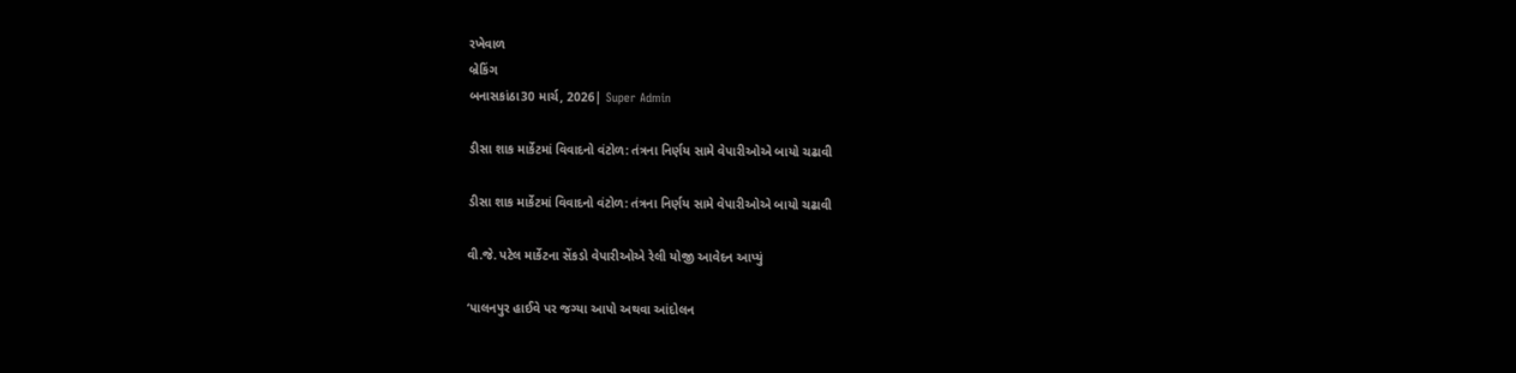રખેવાળ
બ્રેકિંગ
બનાસકાંઠા30 માર્ચ, 2026| Super Admin

ડીસા શાક માર્કેટમાં વિવાદનો વંટોળ: તંત્રના નિર્ણય સામે વેપારીઓએ બાયો ચઢાવી

ડીસા શાક માર્કેટમાં વિવાદનો વંટોળ: તંત્રના નિર્ણય સામે વેપારીઓએ બાયો ચઢાવી

વી.જે. પટેલ માર્કેટના સેંકડો વેપારીઓએ રેલી યોજી આવેદન આપ્યું

‘પાલનપુર હાઈવે પર જગ્યા આપો અથવા આંદોલન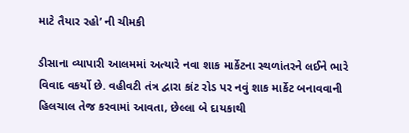માટે તૈયાર રહો’ ની ચીમકી

ડીસાના વ્યાપારી આલમમાં અત્યારે નવા શાક માર્કેટના સ્થળાંતરને લઈને ભારે વિવાદ વકર્યો છે. વહીવટી તંત્ર દ્વારા કાંટ રોડ પર નવું શાક માર્કેટ બનાવવાની હિલચાલ તેજ કરવામાં આવતા, છેલ્લા બે દાયકાથી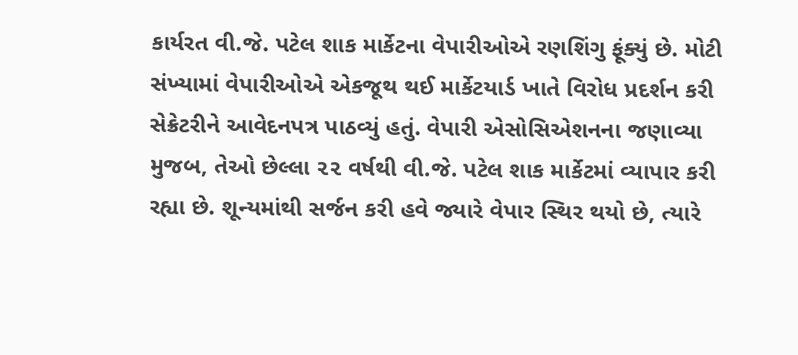કાર્યરત વી.જે. પટેલ શાક માર્કેટના વેપારીઓએ રણશિંગુ ફૂંક્યું છે. મોટી સંખ્યામાં વેપારીઓએ એકજૂથ થઈ માર્કેટયાર્ડ ખાતે વિરોધ પ્રદર્શન કરી સેક્રેટરીને આવેદનપત્ર પાઠવ્યું હતું. વેપારી એસોસિએશનના જણાવ્યા મુજબ, તેઓ છેલ્લા ૨૨ વર્ષથી વી.જે. પટેલ શાક માર્કેટમાં વ્યાપાર કરી રહ્યા છે. શૂન્યમાંથી સર્જન કરી હવે જ્યારે વેપાર સ્થિર થયો છે, ત્યારે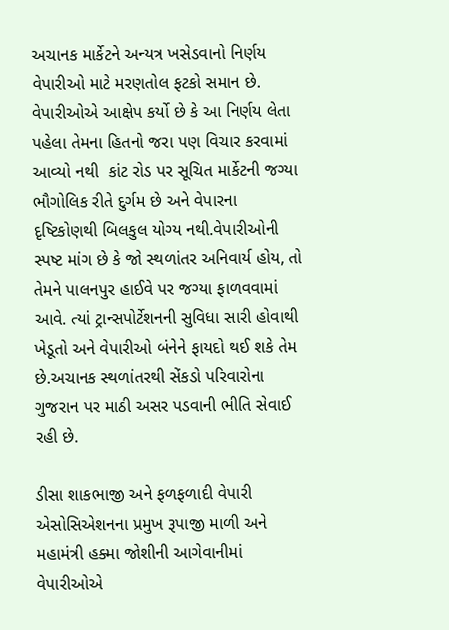અચાનક માર્કેટને અન્યત્ર ખસેડવાનો નિર્ણય વેપારીઓ માટે મરણતોલ ફટકો સમાન છે. વેપારીઓએ આક્ષેપ કર્યો છે કે આ નિર્ણય લેતા પહેલા તેમના હિતનો જરા પણ વિચાર કરવામાં આવ્યો નથી  કાંટ રોડ પર સૂચિત માર્કેટની જગ્યા ભૌગોલિક રીતે દુર્ગમ છે અને વેપારના દૃષ્ટિકોણથી બિલકુલ યોગ્ય નથી.વેપારીઓની સ્પષ્ટ માંગ છે કે જો સ્થળાંતર અનિવાર્ય હોય, તો તેમને પાલનપુર હાઈવે પર જગ્યા ફાળવવામાં આવે. ત્યાં ટ્રાન્સપોર્ટેશનની સુવિધા સારી હોવાથી ખેડૂતો અને વેપારીઓ બંનેને ફાયદો થઈ શકે તેમ છે.અચાનક સ્થળાંતરથી સેંકડો પરિવારોના ગુજરાન પર માઠી અસર પડવાની ભીતિ સેવાઈ રહી છે.

ડીસા શાકભાજી અને ફળફળાદી વેપારી એસોસિએશનના પ્રમુખ રૂપાજી માળી અને મહામંત્રી હક્મા જોશીની આગેવાનીમાં વેપારીઓએ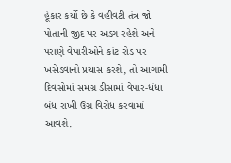હૂંકાર કર્યો છે કે વહીવટી તંત્ર જો પોતાની જીદ પર અડગ રહેશે અને પરાણે વેપારીઓને કાંટ રોડ પર ખસેડવાનો પ્રયાસ કરશે, તો આગામી દિવસોમાં સમગ્ર ડીસામાં વેપાર-ધંધા બંધ રાખી ઉગ્ર વિરોધ કરવામાં આવશે.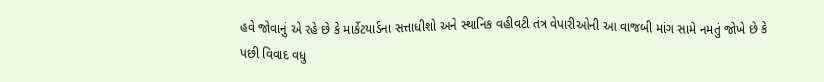હવે જોવાનું એ રહે છે કે માર્કેટયાર્ડના સત્તાધીશો અને સ્થાનિક વહીવટી તંત્ર વેપારીઓની આ વાજબી માંગ સામે નમતું જોખે છે કે પછી વિવાદ વધુ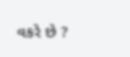વકરે છે ?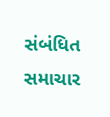સંબંધિત સમાચાર